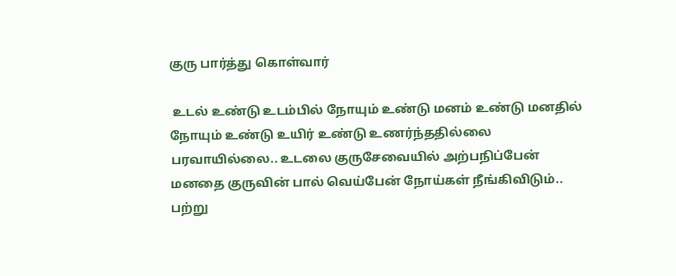குரு பார்த்து கொள்வார்

 உடல் உண்டு உடம்பில் நோயும் உண்டு மனம் உண்டு மனதில் நோயும் உண்டு உயிர் உண்டு உணர்ந்ததில்லை பரவாயில்லை.. உடலை குருசேவையில் அற்பநிப்பேன் மனதை குருவின் பால் வெய்பேன் நோய்கள் நீங்கிவிடும்.. பற்று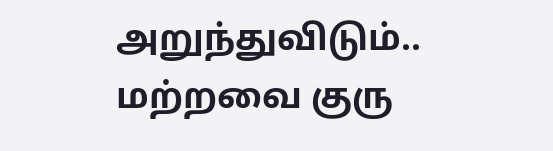அறுந்துவிடும்.. மற்றவை குரு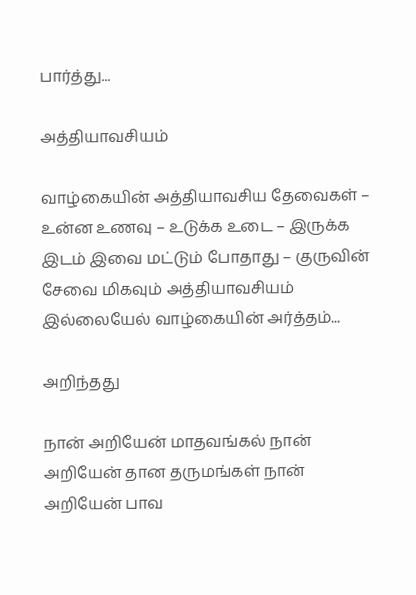பார்த்து...

அத்தியாவசியம்

வாழ்கையின் அத்தியாவசிய தேவைகள் – உன்ன உணவு – உடுக்க உடை – இருக்க இடம் இவை மட்டும் போதாது – குருவின் சேவை மிகவும் அத்தியாவசியம் இல்லையேல் வாழ்கையின் அர்த்தம்...

அறிந்தது

நான் அறியேன் மாதவங்கல் நான் அறியேன் தான தருமங்கள் நான் அறியேன் பாவ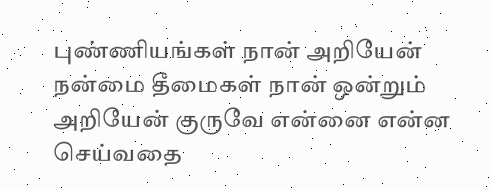புண்ணியங்கள் நான் அறியேன் நன்மை தீமைகள் நான் ஒன்றும் அறியேன் குருவே என்னை என்ன செய்வதை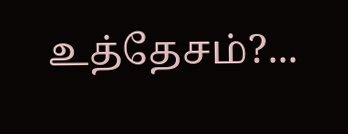உத்தேசம்?...